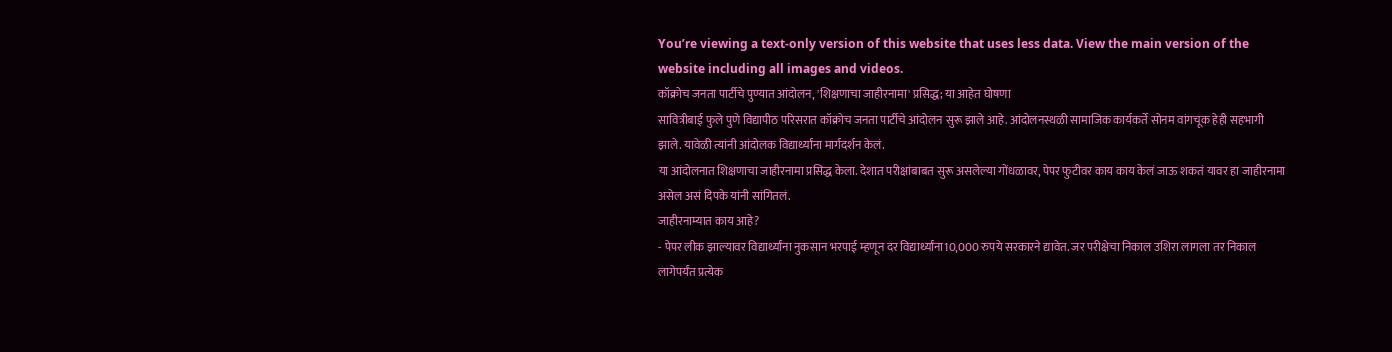You’re viewing a text-only version of this website that uses less data. View the main version of the website including all images and videos.
कॉक्रोच जनता पार्टीचे पुण्यात आंदोलन, 'शिक्षणाचा जाहीरनामा' प्रसिद्ध; या आहेत घोषणा
सावित्रीबाई फुले पुणे विद्यापीठ परिसरात कॉक्रोच जनता पार्टीचे आंदोलन सुरू झाले आहे. आंदोलनस्थळी सामाजिक कार्यकर्ते सोनम वांगचूक हेही सहभागी झाले. यावेळी त्यांनी आंदोलक विद्यार्थ्यांना मार्गदर्शन केलं.
या आंदोलनात शिक्षणाचा जाहीरनामा प्रसिद्ध केला. देशात परीक्षांबाबत सुरू असलेल्या गोंधळावर, पेपर फुटीवर काय काय केलं जाऊ शकतं यावर हा जाहीरनामा असेल असं दिपके यांनी सांगितलं.
जाहीरनाम्यात काय आहे?
- पेपर लीक झाल्यावर विद्यार्थ्यांना नुकसान भरपाई म्हणून दर विद्यार्थ्यांना10,000 रुपये सरकारने द्यावेत. जर परीक्षेचा निकाल उशिरा लागला तर निकाल लागेपर्यंत प्रत्येक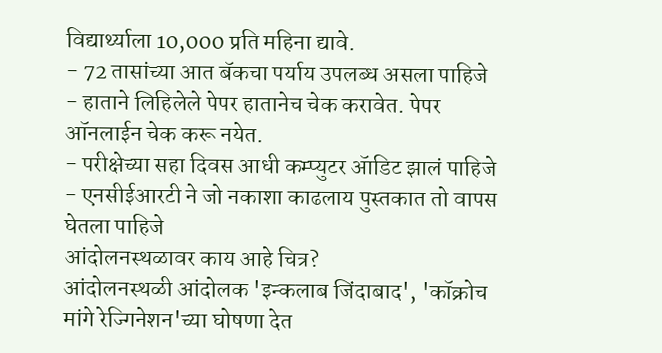विद्यार्थ्याला 10,000 प्रति महिना द्यावे.
- 72 तासांच्या आत बॅकचा पर्याय उपलब्ध असला पाहिजे
- हाताने लिहिलेले पेपर हातानेच चेक करावेत. पेपर ऑनलाईन चेक करू नयेत.
- परीक्षेच्या सहा दिवस आधी कम्प्युटर ॲाडिट झालं पाहिजे
- एनसीईआरटी ने जो नकाशा काढलाय पुस्तकात तो वापस घेतला पाहिजे
आंदोलनस्थळावर काय आहे चित्र?
आंदोलनस्थळी आंदोलक 'इन्कलाब जिंदाबाद', 'कॉक्रोच मांगे रेज्गिनेशन'च्या घोषणा देत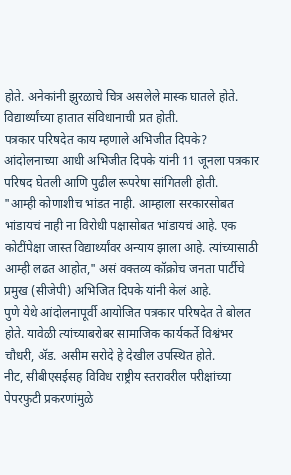होते. अनेकांनी झुरळाचे चित्र असलेले मास्क घातले होते. विद्यार्थ्यांच्या हातात संविधानाची प्रत होती.
पत्रकार परिषदेत काय म्हणाले अभिजीत दिपके?
आंदोलनाच्या आधी अभिजीत दिपके यांनी 11 जूनला पत्रकार परिषद घेतली आणि पुढील रूपरेषा सांगितली होती.
"आम्ही कोणाशीच भांडत नाही. आम्हाला सरकारसोबत भांडायचं नाही ना विरोधी पक्षासोबत भांडायचं आहे. एक कोटींपेक्षा जास्त विद्यार्थ्यांवर अन्याय झाला आहे. त्यांच्यासाठी आम्ही लढत आहोत," असं वक्तव्य कॉक्रोच जनता पार्टीचे प्रमुख (सीजेपी) अभिजित दिपके यांनी केलं आहे.
पुणे येथे आंदोलनापूर्वी आयोजित पत्रकार परिषदेत ते बोलत होते. यावेळी त्यांच्याबरोबर सामाजिक कार्यकर्ते विश्वंभर चौधरी, ॲड. असीम सरोदे हे देखील उपस्थित होते.
नीट, सीबीएसईसह विविध राष्ट्रीय स्तरावरील परीक्षांच्या पेपरफुटी प्रकरणांमुळे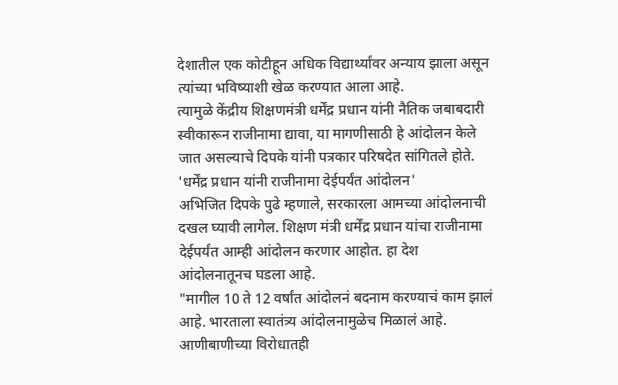देशातील एक कोटीहून अधिक विद्यार्थ्यांवर अन्याय झाला असून त्यांच्या भविष्याशी खेळ करण्यात आला आहे.
त्यामुळे केंद्रीय शिक्षणमंत्री धर्मेंद्र प्रधान यांनी नैतिक जबाबदारी स्वीकारून राजीनामा द्यावा, या मागणीसाठी हे आंदोलन केले जात असल्याचे दिपके यांनी पत्रकार परिषदेत सांगितले होते.
'धर्मेंद्र प्रधान यांनी राजीनामा देईपर्यंत आंदोलन'
अभिजित दिपके पुढे म्हणाले, सरकारला आमच्या आंदोलनाची दखल घ्यावी लागेल. शिक्षण मंत्री धर्मेंद्र प्रधान यांचा राजीनामा देईपर्यंत आम्ही आंदोलन करणार आहोत. हा देश आंदोलनातूनच घडला आहे.
"मागील 10 ते 12 वर्षांत आंदोलनं बदनाम करण्याचं काम झालं आहे. भारताला स्वातंत्र्य आंदोलनामुळेच मिळालं आहे. आणीबाणीच्या विरोधातही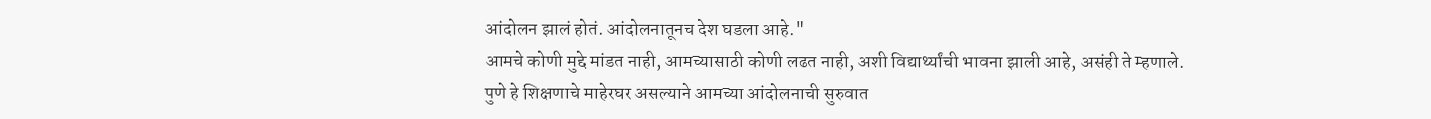आंदोलन झालं होतं. आंदोलनातूनच देश घडला आहे."
आमचे कोणी मुद्दे मांडत नाही, आमच्यासाठी कोणी लढत नाही, अशी विद्यार्थ्यांची भावना झाली आहे, असंही ते म्हणाले.
पुणे हे शिक्षणाचे माहेरघर असल्याने आमच्या आंदोलनाची सुरुवात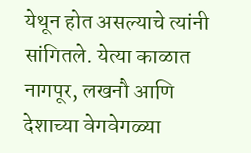येथून होत असल्याचे त्यांनी सांगितले. येत्या काळात नागपूर, लखनौ आणि देशाच्या वेगवेगळ्या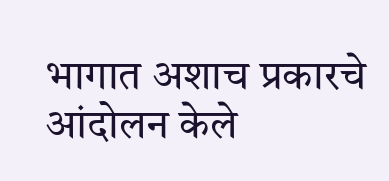भागात अशाच प्रकारचे आंदोलन केले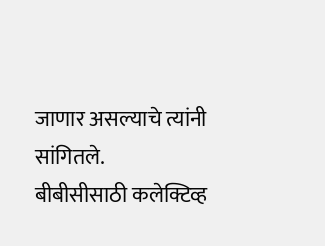जाणार असल्याचे त्यांनी सांगितले.
बीबीसीसाठी कलेक्टिव्ह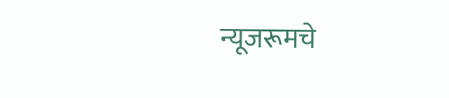न्यूजरूमचे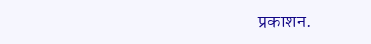प्रकाशन.